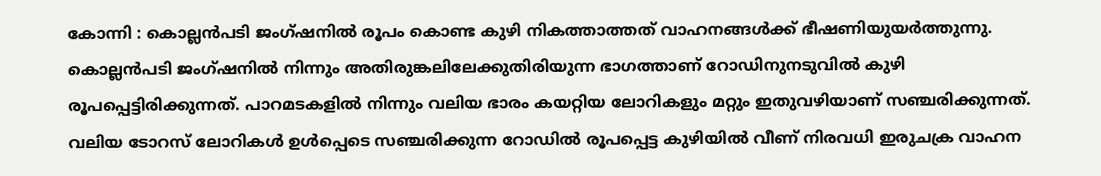കോന്നി : കൊല്ലൻപടി ജംഗ്ഷനിൽ രൂപം കൊണ്ട കുഴി നികത്താത്തത് വാഹനങ്ങൾക്ക് ഭീഷണിയുയർത്തുന്നു. കൊല്ലൻപടി ജംഗ്ഷനിൽ നിന്നും അതിരുങ്കലിലേക്കുതിരിയുന്ന ഭാഗത്താണ് റോഡിനുനടുവിൽ കുഴി രൂപപ്പെട്ടിരിക്കുന്നത്. പാറമടകളിൽ നിന്നും വലിയ ഭാരം കയറ്റിയ ലോറികളും മറ്റും ഇതുവഴിയാണ് സഞ്ചരിക്കുന്നത്. വലിയ ടോറസ് ലോറികൾ ഉൾപ്പെടെ സഞ്ചരിക്കുന്ന റോഡിൽ രൂപപ്പെട്ട കുഴിയിൽ വീണ് നിരവധി ഇരുചക്ര വാഹന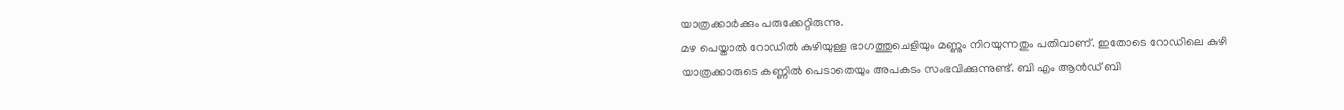യാത്രക്കാർക്കും പരുക്കേറ്റിരുന്നു.
മഴ പെയ്താൽ റോഡിൽ കുഴിയുള്ള ഭാഗത്തുചെളിയും മണ്ണും നിറയുന്നതും പതിവാണ്. ഇതോടെ റോഡിലെ കുഴി യാത്രക്കാരുടെ കണ്ണിൽ പെടാതെയും അപകടം സംഭവിക്കുന്നുണ്ട്. ബി എം ആൻഡ് ബി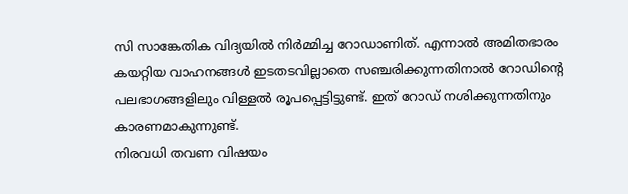സി സാങ്കേതിക വിദ്യയിൽ നിർമ്മിച്ച റോഡാണിത്. എന്നാൽ അമിതഭാരം കയറ്റിയ വാഹനങ്ങൾ ഇടതടവില്ലാതെ സഞ്ചരിക്കുന്നതിനാൽ റോഡിന്റെ പലഭാഗങ്ങളിലും വിള്ളൽ രൂപപ്പെട്ടിട്ടുണ്ട്. ഇത് റോഡ് നശിക്കുന്നതിനും കാരണമാകുന്നുണ്ട്.
നിരവധി തവണ വിഷയം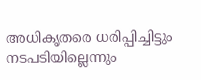അധികൃതരെ ധരിപ്പിച്ചിട്ടും നടപടിയില്ലെന്നും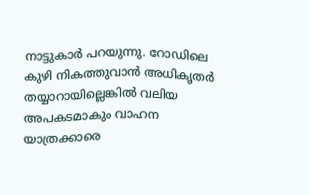നാട്ടുകാർ പറയുന്നു. റോഡിലെ കുഴി നികത്തുവാൻ അധികൃതർ തയ്യാറായില്ലെങ്കിൽ വലിയ അപകടമാകും വാഹന യാത്രക്കാരെ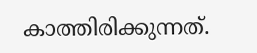കാത്തിരിക്കുന്നത്.